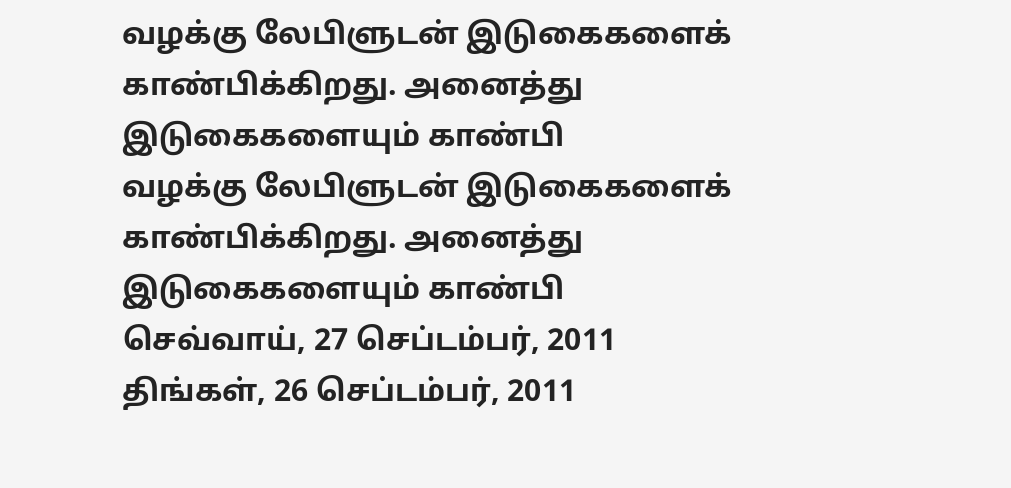வழக்கு லேபிளுடன் இடுகைகளைக் காண்பிக்கிறது. அனைத்து இடுகைகளையும் காண்பி
வழக்கு லேபிளுடன் இடுகைகளைக் காண்பிக்கிறது. அனைத்து இடுகைகளையும் காண்பி
செவ்வாய், 27 செப்டம்பர், 2011
திங்கள், 26 செப்டம்பர், 2011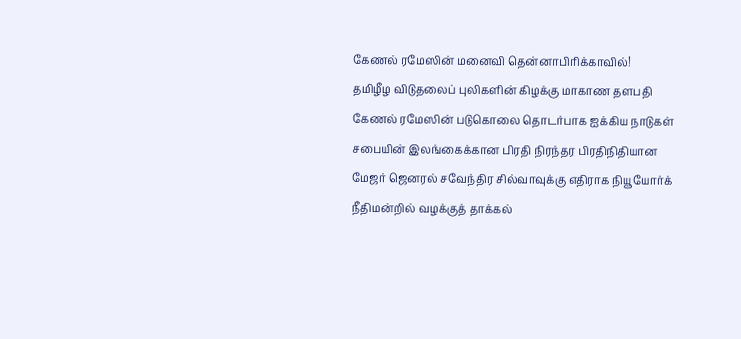கேணல் ரமேஸின் மனைவி தென்னாபிரிக்காவில்!
தமிழீழ விடுதலைப் புலிகளின் கிழக்கு மாகாண தளபதி கேணல் ரமேஸின் படுகொலை தொடர்பாக ஐக்கிய நாடுகள் சபையின் இலங்கைக்கான பிரதி நிரந்தர பிரதிநிதியான மேஜர் ஜெனரல் சவேந்திர சில்வாவுக்கு எதிராக நியூயோர்க் நீதிமன்றில் வழக்குத் தாக்கல்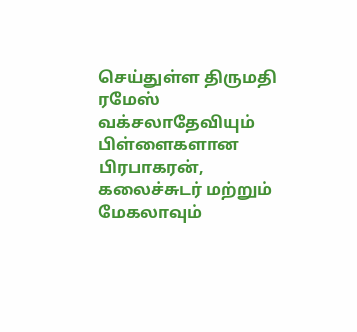செய்துள்ள திருமதி ரமேஸ் வக்சலாதேவியும் பிள்ளைகளான பிரபாகரன், கலைச்சுடர் மற்றும் மேகலாவும்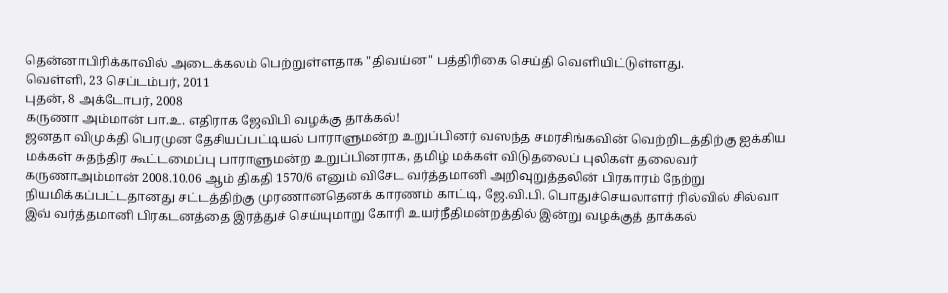தென்னாபிரிக்காவில் அடைக்கலம் பெற்றுள்ளதாக "திவய்ன" பத்திரிகை செய்தி வெளியிட்டுள்ளது.
வெள்ளி, 23 செப்டம்பர், 2011
புதன், 8 அக்டோபர், 2008
கருணா அம்மான் பா.உ. எதிராக ஜேவிபி வழக்கு தாக்கல்!
ஜனதா விமுக்தி பெரமுன தேசியப்பட்டியல் பாராளுமன்ற உறுப்பினர் வஸந்த சமரசிங்கவின் வெற்றிடத்திற்கு ஐக்கிய மக்கள் சுதந்திர கூட்டமைப்பு பாராளுமன்ற உறுப்பினராக, தமிழ் மக்கள் விடுதலைப் புலிகள் தலைவர் கருணாஅம்மான் 2008.10.06 ஆம் திகதி 1570/6 எனும் விசேட வர்த்தமானி அறிவுறுத்தலின் பிரகாரம் நேற்று நியமிக்கப்பட்டதானது சட்டத்திற்கு முரணானதெனக் காரணம் காட்டி, ஜே.வி.பி. பொதுச்செயலாளர் ரில்வில் சில்வா இவ் வர்த்தமானி பிரகடனத்தை இரத்துச் செய்யுமாறு கோரி உயர்நீதிமன்றத்தில் இன்று வழக்குத் தாக்கல்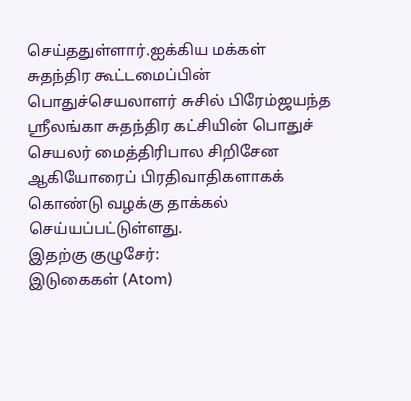செய்ததுள்ளார்.ஐக்கிய மக்கள் சுதந்திர கூட்டமைப்பின் பொதுச்செயலாளர் சுசில் பிரேம்ஜயந்த ஸ்ரீலங்கா சுதந்திர கட்சியின் பொதுச் செயலர் மைத்திரிபால சிறிசேன ஆகியோரைப் பிரதிவாதிகளாகக் கொண்டு வழக்கு தாக்கல் செய்யப்பட்டுள்ளது.
இதற்கு குழுசேர்:
இடுகைகள் (Atom)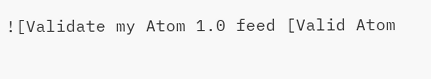![Validate my Atom 1.0 feed [Valid Atom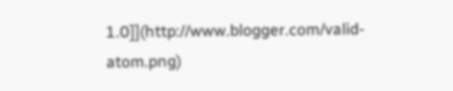1.0]](http://www.blogger.com/valid-atom.png)